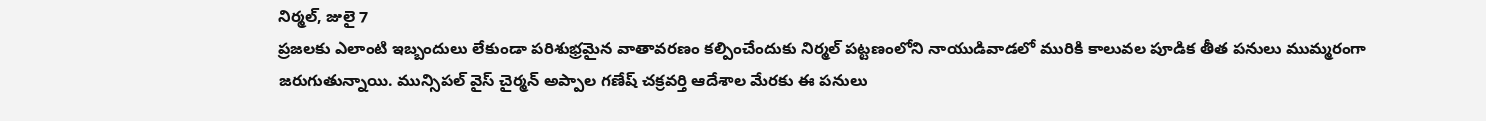నిర్మల్, జులై 7
ప్రజలకు ఎలాంటి ఇబ్బందులు లేకుండా పరిశుభ్రమైన వాతావరణం కల్పించేందుకు నిర్మల్ పట్టణంలోని నాయుడివాడలో మురికి కాలువల పూడిక తీత పనులు ముమ్మరంగా జరుగుతున్నాయి. మున్సిపల్ వైస్ చైర్మన్ అప్పాల గణేష్ చక్రవర్తి ఆదేశాల మేరకు ఈ పనులు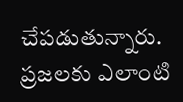చేపడుతున్నారు.
ప్రజలకు ఎలాంటి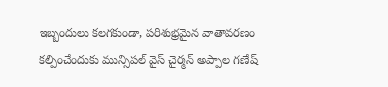ఇబ్బందులు కలగకుండా, పరిశుభ్రమైన వాతావరణం కల్పించేందుకు మున్సిపల్ వైస్ చైర్మన్ అప్పాల గణేష్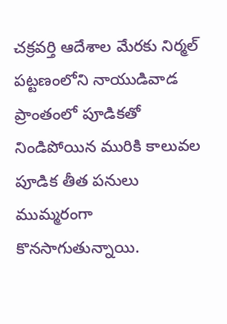చక్రవర్తి ఆదేశాల మేరకు నిర్మల్ పట్టణంలోని నాయుడివాడ ప్రాంతంలో పూడికతో నిండిపోయిన మురికి కాలువల పూడిక తీత పనులు ముమ్మరంగా కొనసాగుతున్నాయి.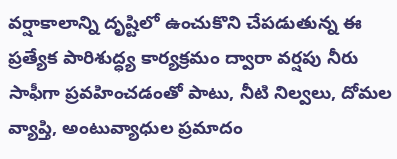వర్షాకాలాన్ని దృష్టిలో ఉంచుకొని చేపడుతున్న ఈ ప్రత్యేక పారిశుద్ధ్య కార్యక్రమం ద్వారా వర్షపు నీరు సాఫీగా ప్రవహించడంతో పాటు, నీటి నిల్వలు, దోమల వ్యాప్తి, అంటువ్యాధుల ప్రమాదం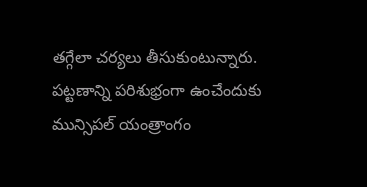తగ్గేలా చర్యలు తీసుకుంటున్నారు.
పట్టణాన్ని పరిశుభ్రంగా ఉంచేందుకు మున్సిపల్ యంత్రాంగం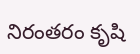నిరంతరం కృషి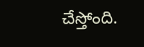చేస్తోంది.